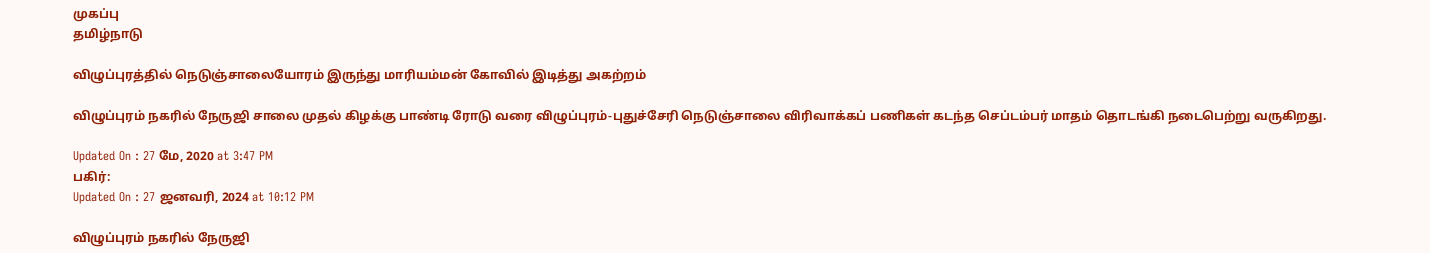முகப்பு
தமிழ்நாடு

விழுப்புரத்தில் நெடுஞ்சாலையோரம் இருந்து மாரியம்மன் கோவில் இடித்து அகற்றம்

விழுப்புரம் நகரில் நேருஜி சாலை முதல் கிழக்கு பாண்டி ரோடு வரை விழுப்புரம்-புதுச்சேரி நெடுஞ்சாலை விரிவாக்கப் பணிகள் கடந்த செப்டம்பர் மாதம் தொடங்கி நடைபெற்று வருகிறது.

Updated On : 27 மே, 2020 at 3:47 PM
பகிர்:
Updated On : 27 ஜனவரி, 2024 at 10:12 PM

விழுப்புரம் நகரில் நேருஜி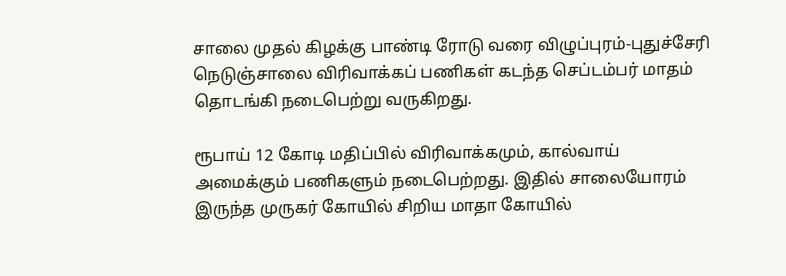சாலை முதல் கிழக்கு பாண்டி ரோடு வரை விழுப்புரம்-புதுச்சேரி நெடுஞ்சாலை விரிவாக்கப் பணிகள் கடந்த செப்டம்பர் மாதம் தொடங்கி நடைபெற்று வருகிறது.

ரூபாய் 12 கோடி மதிப்பில் விரிவாக்கமும், கால்வாய் அமைக்கும் பணிகளும் நடைபெற்றது. இதில் சாலையோரம் இருந்த முருகர் கோயில் சிறிய மாதா கோயில்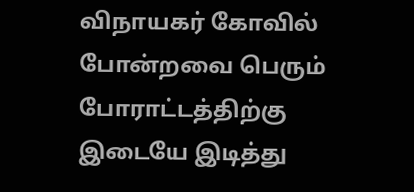விநாயகர் கோவில் போன்றவை பெரும் போராட்டத்திற்கு இடையே இடித்து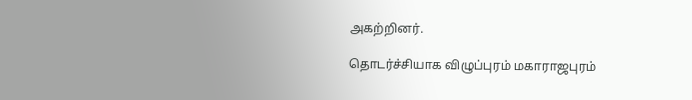அகற்றினர்.

தொடர்ச்சியாக விழுப்புரம் மகாராஜபுரம்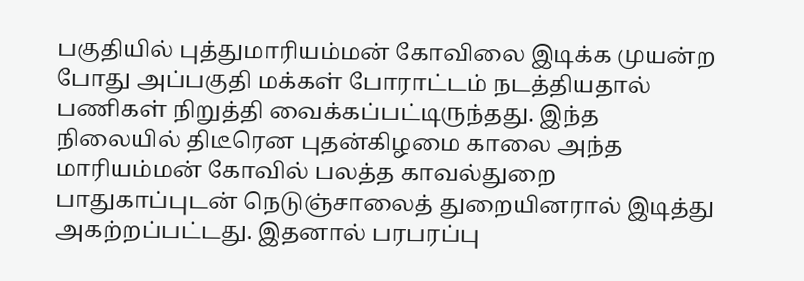பகுதியில் புத்துமாரியம்மன் கோவிலை இடிக்க முயன்ற போது அப்பகுதி மக்கள் போராட்டம் நடத்தியதால் பணிகள் நிறுத்தி வைக்கப்பட்டிருந்தது. இந்த நிலையில் திடீரென புதன்கிழமை காலை அந்த மாரியம்மன் கோவில் பலத்த காவல்துறை பாதுகாப்புடன் நெடுஞ்சாலைத் துறையினரால் இடித்து அகற்றப்பட்டது. இதனால் பரபரப்பு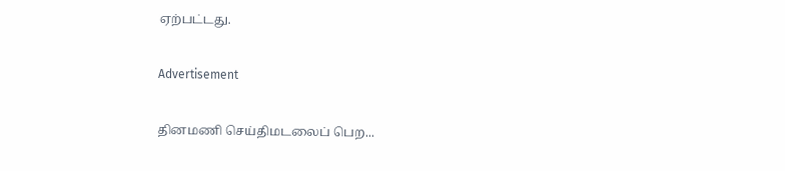ஏற்பட்டது.

Advertisement

தினமணி செய்திமடலைப் பெற...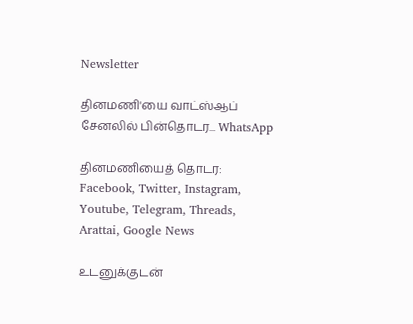Newsletter

தினமணி'யை வாட்ஸ்ஆப் சேனலில் பின்தொடர... WhatsApp

தினமணியைத் தொடர: Facebook, Twitter, Instagram, Youtube, Telegram, Threads, Arattai, Google News

உடனுக்குடன்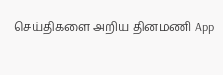செய்திகளை அறிய தினமணி App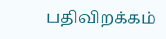பதிவிறக்கம்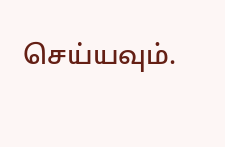செய்யவும்.